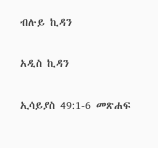ብሉይ ኪዳን

አዲስ ኪዳን

ኢሳይያስ 49:1-6 መጽሐፍ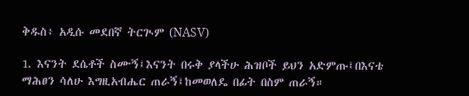ቅዱስ፥ አዲሱ መደበኛ ትርጒም (NASV)

1. እናንት ደሴቶች ስሙኝ፤እናንት በሩቅ ያላችሁ ሕዝቦች ይህን አድምጡ፤በእናቴ ማሕፀን ሳለሁ እግዚአብሔር ጠራኝ፤ከመወለዴ በፊት በስም ጠራኝ።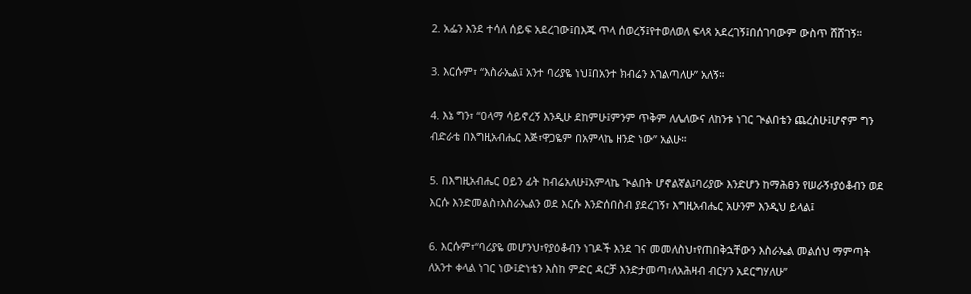2. አፌን እንደ ተሳለ ሰይፍ አደረገው፤በእጁ ጥላ ሰወረኝ፤የተወለወለ ፍላጻ አደረገኝ፤በሰገባውም ውስጥ ሸሸገኝ።

3. እርሱም፣ “እስራኤል፤ አንተ ባሪያዬ ነህ፤በአንተ ክብሬን እገልጣለሁ” አለኝ።

4. እኔ ግን፣ “ዐላማ ሳይኖረኝ እንዲሁ ደከምሁ፤ምንም ጥቅም ለሌለውና ለከንቱ ነገር ጒልበቴን ጨረስሁ፤ሆኖም ግን ብድራቴ በእግዚአብሔር እጅ፣ዋጋዬም በአምላኬ ዘንድ ነው” አልሁ።

5. በእግዚአብሔር ዐይን ፊት ከብሬአለሁ፤አምላኬ ጒልበት ሆኖልኛል፤ባሪያው እንድሆን ከማሕፀን የሠራኝ፣ያዕቆብን ወደ እርሱ እንድመልስ፣እስራኤልን ወደ እርሱ እንድሰበስብ ያደረገኝ፣ እግዚአብሔር አሁንም እንዲህ ይላል፤

6. እርሱም፣“ባሪያዬ መሆንህ፣የያዕቆብን ነገዶች እንደ ገና መመለስህ፣የጠበቅኋቸውን እስራኤል መልሰህ ማምጣት ለአንተ ቀላል ነገር ነው፤ድነቴን እስከ ምድር ዳርቻ እንድታመጣ፣ለአሕዛብ ብርሃን አደርግሃለሁ”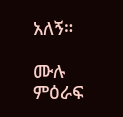አለኝ።

ሙሉ ምዕራፍ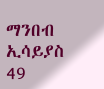ማንበብ ኢሳይያስ 49